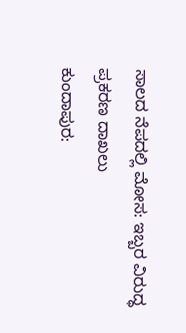ಸಾಲದ ನೆಪದಲ್ಲಿ ಮೋಸ: ಇಬ್ಬರ ವಿರುದ್ಧ ಪ್ರಕರಣ ದಾಖಲು
ಕುಂದಾಪುರ: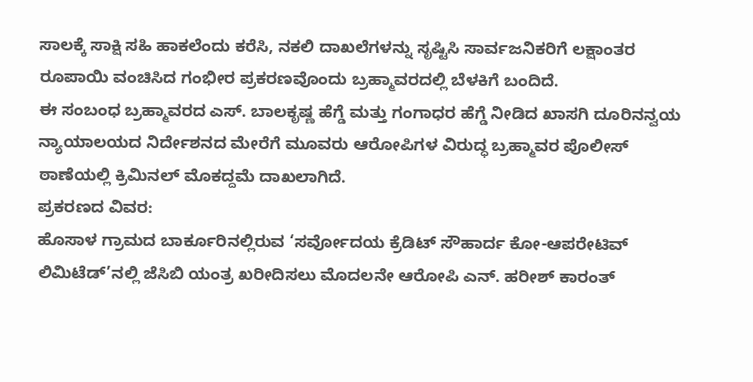ಸಾಲಕ್ಕೆ ಸಾಕ್ಷಿ ಸಹಿ ಹಾಕಲೆಂದು ಕರೆಸಿ, ನಕಲಿ ದಾಖಲೆಗಳನ್ನು ಸೃಷ್ಟಿಸಿ ಸಾರ್ವಜನಿಕರಿಗೆ ಲಕ್ಷಾಂತರ ರೂಪಾಯಿ ವಂಚಿಸಿದ ಗಂಭೀರ ಪ್ರಕರಣವೊಂದು ಬ್ರಹ್ಮಾವರದಲ್ಲಿ ಬೆಳಕಿಗೆ ಬಂದಿದೆ.
ಈ ಸಂಬಂಧ ಬ್ರಹ್ಮಾವರದ ಎಸ್. ಬಾಲಕೃಷ್ಣ ಹೆಗ್ಡೆ ಮತ್ತು ಗಂಗಾಧರ ಹೆಗ್ಡೆ ನೀಡಿದ ಖಾಸಗಿ ದೂರಿನನ್ವಯ ನ್ಯಾಯಾಲಯದ ನಿರ್ದೇಶನದ ಮೇರೆಗೆ ಮೂವರು ಆರೋಪಿಗಳ ವಿರುದ್ಧ ಬ್ರಹ್ಮಾವರ ಪೊಲೀಸ್ ಠಾಣೆಯಲ್ಲಿ ಕ್ರಿಮಿನಲ್ ಮೊಕದ್ದಮೆ ದಾಖಲಾಗಿದೆ.
ಪ್ರಕರಣದ ವಿವರ:
ಹೊಸಾಳ ಗ್ರಾಮದ ಬಾರ್ಕೂರಿನಲ್ಲಿರುವ ‘ಸರ್ವೋದಯ ಕ್ರೆಡಿಟ್ ಸೌಹಾರ್ದ ಕೋ-ಆಪರೇಟಿವ್ ಲಿಮಿಟೆಡ್’ನಲ್ಲಿ ಜೆಸಿಬಿ ಯಂತ್ರ ಖರೀದಿಸಲು ಮೊದಲನೇ ಆರೋಪಿ ಎನ್. ಹರೀಶ್ ಕಾರಂತ್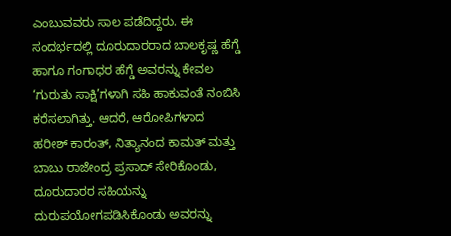ಎಂಬುವವರು ಸಾಲ ಪಡೆದಿದ್ದರು. ಈ ಸಂದರ್ಭದಲ್ಲಿ ದೂರುದಾರರಾದ ಬಾಲಕೃಷ್ಣ ಹೆಗ್ಡೆ ಹಾಗೂ ಗಂಗಾಧರ ಹೆಗ್ಡೆ ಅವರನ್ನು ಕೇವಲ ‘ಗುರುತು ಸಾಕ್ಷಿ’ಗಳಾಗಿ ಸಹಿ ಹಾಕುವಂತೆ ನಂಬಿಸಿ ಕರೆಸಲಾಗಿತ್ತು. ಆದರೆ, ಆರೋಪಿಗಳಾದ ಹರೀಶ್ ಕಾರಂತ್, ನಿತ್ಯಾನಂದ ಕಾಮತ್ ಮತ್ತು ಬಾಬು ರಾಜೇಂದ್ರ ಪ್ರಸಾದ್ ಸೇರಿಕೊಂಡು, ದೂರುದಾರರ ಸಹಿಯನ್ನು ದುರುಪಯೋಗಪಡಿಸಿಕೊಂಡು ಅವರನ್ನು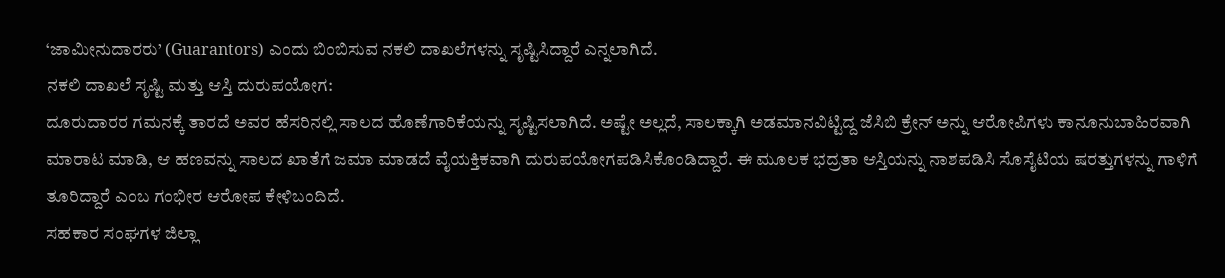‘ಜಾಮೀನುದಾರರು’ (Guarantors) ಎಂದು ಬಿಂಬಿಸುವ ನಕಲಿ ದಾಖಲೆಗಳನ್ನು ಸೃಷ್ಟಿಸಿದ್ದಾರೆ ಎನ್ನಲಾಗಿದೆ.
ನಕಲಿ ದಾಖಲೆ ಸೃಷ್ಟಿ ಮತ್ತು ಆಸ್ತಿ ದುರುಪಯೋಗ:
ದೂರುದಾರರ ಗಮನಕ್ಕೆ ತಾರದೆ ಅವರ ಹೆಸರಿನಲ್ಲಿ ಸಾಲದ ಹೊಣೆಗಾರಿಕೆಯನ್ನು ಸೃಷ್ಟಿಸಲಾಗಿದೆ. ಅಷ್ಟೇ ಅಲ್ಲದೆ, ಸಾಲಕ್ಕಾಗಿ ಅಡಮಾನವಿಟ್ಟಿದ್ದ ಜೆಸಿಬಿ ಕ್ರೇನ್ ಅನ್ನು ಆರೋಪಿಗಳು ಕಾನೂನುಬಾಹಿರವಾಗಿ ಮಾರಾಟ ಮಾಡಿ, ಆ ಹಣವನ್ನು ಸಾಲದ ಖಾತೆಗೆ ಜಮಾ ಮಾಡದೆ ವೈಯಕ್ತಿಕವಾಗಿ ದುರುಪಯೋಗಪಡಿಸಿಕೊಂಡಿದ್ದಾರೆ. ಈ ಮೂಲಕ ಭದ್ರತಾ ಆಸ್ತಿಯನ್ನು ನಾಶಪಡಿಸಿ ಸೊಸೈಟಿಯ ಷರತ್ತುಗಳನ್ನು ಗಾಳಿಗೆ ತೂರಿದ್ದಾರೆ ಎಂಬ ಗಂಭೀರ ಆರೋಪ ಕೇಳಿಬಂದಿದೆ.
ಸಹಕಾರ ಸಂಘಗಳ ಜಿಲ್ಲಾ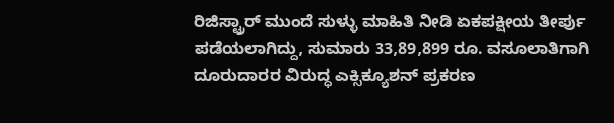ರಿಜಿಸ್ಟ್ರಾರ್ ಮುಂದೆ ಸುಳ್ಳು ಮಾಹಿತಿ ನೀಡಿ ಏಕಪಕ್ಷೀಯ ತೀರ್ಪು ಪಡೆಯಲಾಗಿದ್ದು, ಸುಮಾರು 33,89,899 ರೂ. ವಸೂಲಾತಿಗಾಗಿ ದೂರುದಾರರ ವಿರುದ್ಧ ಎಕ್ಸಿಕ್ಯೂಶನ್ ಪ್ರಕರಣ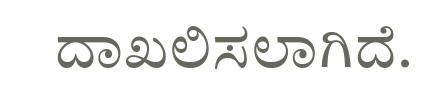ದಾಖಲಿಸಲಾಗಿದೆ.